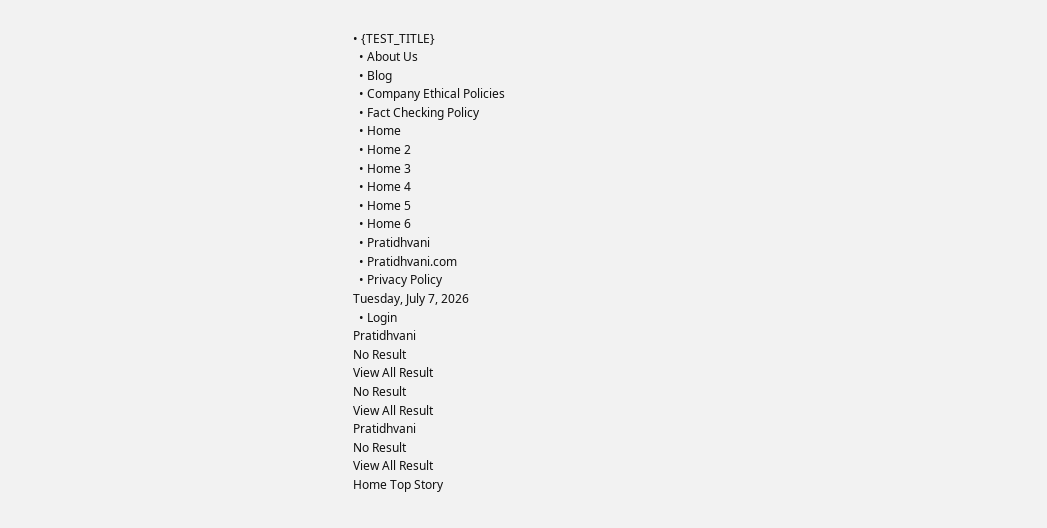• {TEST_TITLE}
  • About Us
  • Blog
  • Company Ethical Policies
  • Fact Checking Policy
  • Home
  • Home 2
  • Home 3
  • Home 4
  • Home 5
  • Home 6
  • Pratidhvani
  • Pratidhvani.com
  • Privacy Policy
Tuesday, July 7, 2026
  • Login
Pratidhvani
No Result
View All Result
No Result
View All Result
Pratidhvani
No Result
View All Result
Home Top Story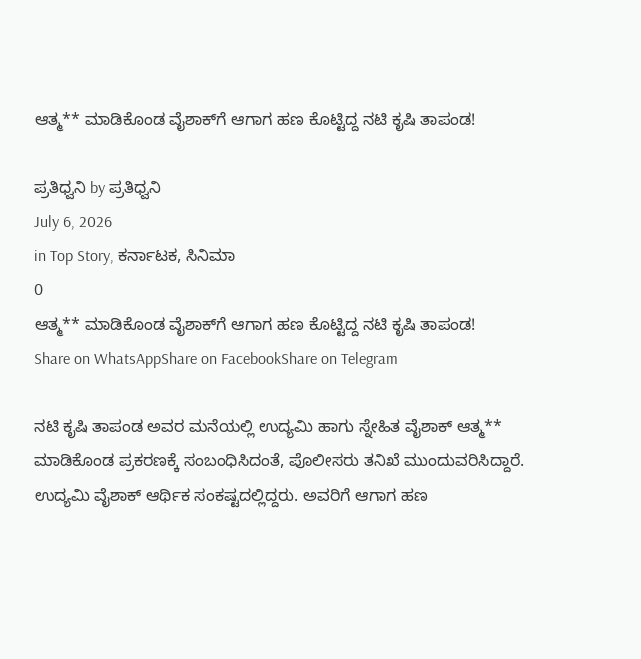ಆತ್ಮ** ಮಾಡಿಕೊಂಡ ವೈಶಾಕ್‌ಗೆ ಆಗಾಗ ಹಣ ಕೊಟ್ಟಿದ್ದ ನಟಿ ಕೃಷಿ ತಾಪಂಡ!

ಪ್ರತಿಧ್ವನಿ by ಪ್ರತಿಧ್ವನಿ
July 6, 2026
in Top Story, ಕರ್ನಾಟಕ, ಸಿನಿಮಾ
0
ಆತ್ಮ** ಮಾಡಿಕೊಂಡ ವೈಶಾಕ್‌ಗೆ ಆಗಾಗ ಹಣ ಕೊಟ್ಟಿದ್ದ ನಟಿ ಕೃಷಿ ತಾಪಂಡ!
Share on WhatsAppShare on FacebookShare on Telegram

ನಟಿ ಕೃಷಿ ತಾಪಂಡ ಅವರ ಮನೆಯಲ್ಲಿ ಉದ್ಯಮಿ ಹಾಗು ಸ್ನೇಹಿತ ವೈಶಾಕ್ ಆತ್ಮ** ಮಾಡಿಕೊಂಡ ಪ್ರಕರಣಕ್ಕೆ ಸಂಬಂಧಿಸಿದಂತೆ, ಪೊಲೀಸರು ತನಿಖೆ ಮುಂದುವರಿಸಿದ್ದಾರೆ. ಉದ್ಯಮಿ ವೈಶಾಕ್ ಆರ್ಥಿಕ ಸಂಕಷ್ಟದಲ್ಲಿದ್ದರು. ಅವರಿಗೆ ಆಗಾಗ ಹಣ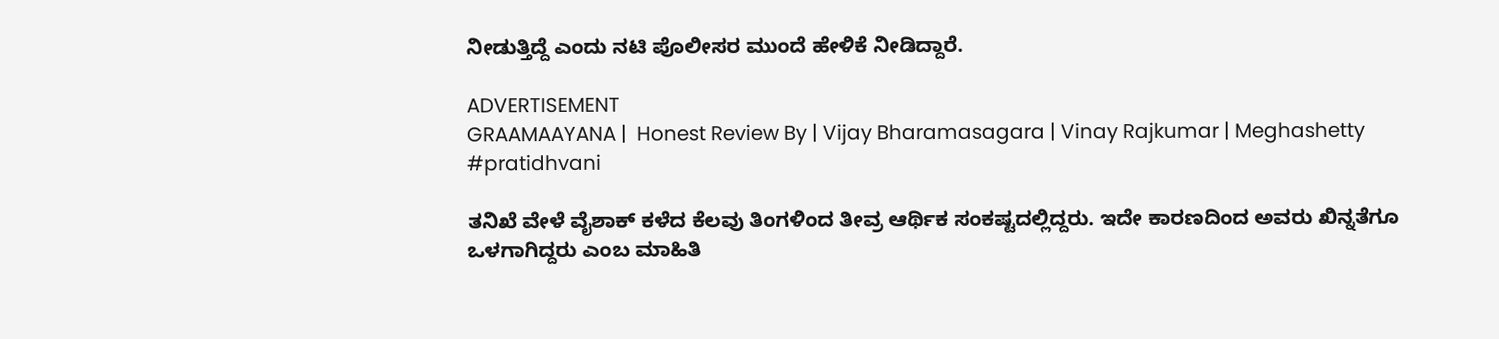ನೀಡುತ್ತಿದ್ದೆ ಎಂದು ನಟಿ ಪೊಲೀಸರ ಮುಂದೆ ಹೇಳಿಕೆ ನೀಡಿದ್ದಾರೆ.

ADVERTISEMENT
GRAAMAAYANA |  Honest Review By | Vijay Bharamasagara | Vinay Rajkumar | Meghashetty #pratidhvani

ತನಿಖೆ ವೇಳೆ ವೈಶಾಕ್ ಕಳೆದ ಕೆಲವು ತಿಂಗಳಿಂದ ತೀವ್ರ ಆರ್ಥಿಕ ಸಂಕಷ್ಟದಲ್ಲಿದ್ದರು. ಇದೇ ಕಾರಣದಿಂದ ಅವರು ಖಿನ್ನತೆಗೂ ಒಳಗಾಗಿದ್ದರು ಎಂಬ ಮಾಹಿತಿ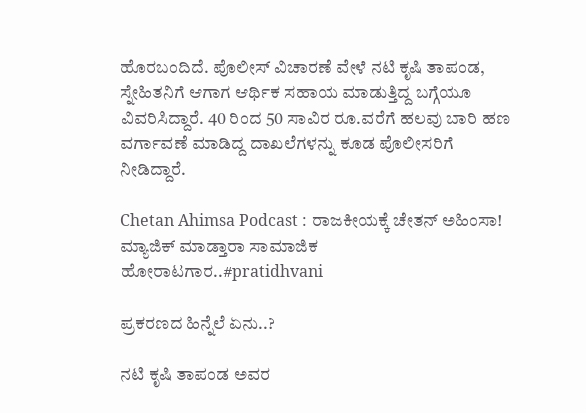ಹೊರಬಂದಿದೆ. ಪೊಲೀಸ್ ವಿಚಾರಣೆ ವೇಳೆ ನಟಿ ಕೃಷಿ ತಾಪಂಡ, ಸ್ನೇಹಿತನಿಗೆ ಆಗಾಗ ಆರ್ಥಿಕ ಸಹಾಯ ಮಾಡುತ್ತಿದ್ದ ಬಗ್ಗೆಯೂ ವಿವರಿಸಿದ್ದಾರೆ. 40 ರಿಂದ 50 ಸಾವಿರ ರೂ.ವರೆಗೆ ಹಲವು ಬಾರಿ ಹಣ ವರ್ಗಾವಣೆ ಮಾಡಿದ್ದ ದಾಖಲೆಗಳನ್ನು ಕೂಡ ಪೊಲೀಸರಿಗೆ ನೀಡಿದ್ದಾರೆ.

Chetan Ahimsa Podcast : ರಾಜಕೀಯಕ್ಕೆ ಚೇತನ್ ಅಹಿಂಸಾ! ಮ್ಯಾಜಿಕ್ ಮಾಡ್ತಾರಾ ಸಾಮಾಜಿಕ ಹೋರಾಟಗಾರ..#pratidhvani

ಪ್ರಕರಣದ ಹಿನ್ನೆಲೆ ಏನು..?

ನಟಿ ಕೃಷಿ ತಾಪಂಡ ಅವರ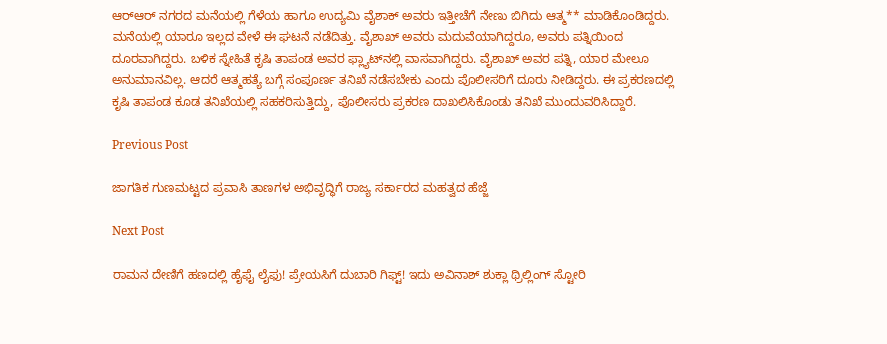ಆರ್‌ಆರ್ ನಗರದ ಮನೆಯಲ್ಲಿ ಗೆಳೆಯ ಹಾಗೂ ಉದ್ಯಮಿ ವೈಶಾಕ್ ಅವರು ಇತ್ತೀಚೆಗೆ ನೇಣು ಬಿಗಿದು ಆತ್ಮ** ಮಾಡಿಕೊಂಡಿದ್ದರು. ಮನೆಯಲ್ಲಿ ಯಾರೂ ಇಲ್ಲದ ವೇಳೆ ಈ ಘಟನೆ ನಡೆದಿತ್ತು. ವೈಶಾಖ್‌ ಅವರು ಮದುವೆಯಾಗಿದ್ದರೂ, ಅವರು ಪತ್ನಿಯಿಂದ ದೂರವಾಗಿದ್ದರು. ಬಳಿಕ ಸ್ನೇಹಿತೆ ಕೃಷಿ ತಾಪಂಡ ಅವರ ಫ್ಲ್ಯಾಟ್‌ನಲ್ಲಿ ವಾಸವಾಗಿದ್ದರು. ವೈಶಾಖ್ ಅವರ ಪತ್ನಿ, ಯಾರ ಮೇಲೂ ಅನುಮಾನವಿಲ್ಲ. ಆದರೆ ಆತ್ಮಹತ್ಯೆ ಬಗ್ಗೆ ಸಂಪೂರ್ಣ ತನಿಖೆ ನಡೆಸಬೇಕು ಎಂದು ಪೊಲೀಸರಿಗೆ ದೂರು ನೀಡಿದ್ದರು. ಈ ಪ್ರಕರಣದಲ್ಲಿ ಕೃಷಿ ತಾಪಂಡ ಕೂಡ ತನಿಖೆಯಲ್ಲಿ ಸಹಕರಿಸುತ್ತಿದ್ದು, ಪೊಲೀಸರು ಪ್ರಕರಣ ದಾಖಲಿಸಿಕೊಂಡು ತನಿಖೆ ಮುಂದುವರಿಸಿದ್ದಾರೆ.

Previous Post

ಜಾಗತಿಕ ಗುಣಮಟ್ಟದ ಪ್ರವಾಸಿ ತಾಣಗಳ ಅಭಿವೃದ್ಧಿಗೆ ರಾಜ್ಯ ಸರ್ಕಾರದ ಮಹತ್ವದ ಹೆಜ್ಜೆ

Next Post

ರಾಮನ ದೇಣಿಗೆ ಹಣದಲ್ಲಿ ಹೈಫೈ ಲೈಫು! ಪ್ರೇಯಸಿಗೆ ದುಬಾರಿ ಗಿಫ್ಟ್! ಇದು ಅವಿನಾಶ್ ಶುಕ್ಲಾ ಥ್ರಿಲ್ಲಿಂಗ್‌ ಸ್ಟೋರಿ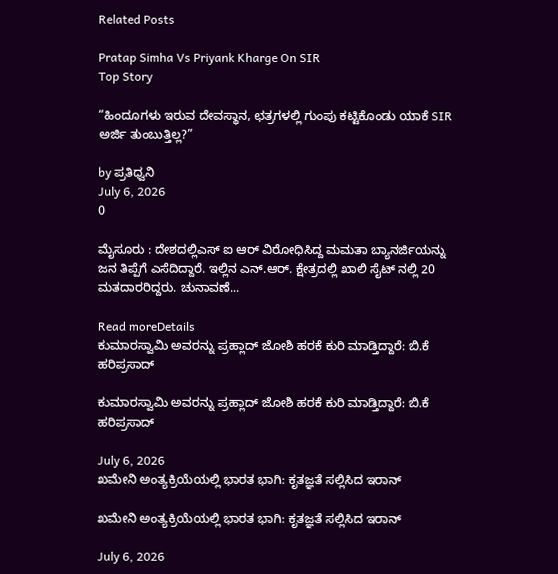Related Posts

Pratap Simha Vs Priyank Kharge On SIR
Top Story

“ಹಿಂದೂಗಳು ಇರುವ ದೇವಸ್ಥಾನ, ಛತ್ರಗಳಲ್ಲಿ ಗುಂಪು ಕಟ್ಟಿಕೊಂಡು ಯಾಕೆ SIR ಅರ್ಜಿ ತುಂಬುತ್ತಿಲ್ಲ?”

by ಪ್ರತಿಧ್ವನಿ
July 6, 2026
0

ಮೈಸೂರು : ದೇಶದಲ್ಲಿಎಸ್ ಐ ಆರ್ ವಿರೋಧಿಸಿದ್ದ ಮಮತಾ ಬ್ಯಾನರ್ಜಿಯನ್ನು ಜನ ತಿಪ್ಪೆಗೆ ಎಸೆದಿದ್ದಾರೆ. ಇಲ್ಲಿನ ಎನ್.ಆರ್. ಕ್ಷೇತ್ರದಲ್ಲಿ ಖಾಲಿ ಸೈಟ್ ನಲ್ಲಿ 20 ಮತದಾರರಿದ್ದರು. ಚುನಾವಣೆ...

Read moreDetails
ಕುಮಾರಸ್ವಾಮಿ ಅವರನ್ನು ಪ್ರಹ್ಲಾದ್ ಜೋಶಿ ಹರಕೆ ಕುರಿ ಮಾಡ್ತಿದ್ದಾರೆ: ಬಿ.ಕೆ ಹರಿಪ್ರಸಾದ್‌

ಕುಮಾರಸ್ವಾಮಿ ಅವರನ್ನು ಪ್ರಹ್ಲಾದ್ ಜೋಶಿ ಹರಕೆ ಕುರಿ ಮಾಡ್ತಿದ್ದಾರೆ: ಬಿ.ಕೆ ಹರಿಪ್ರಸಾದ್‌

July 6, 2026
ಖಮೇನಿ ಅಂತ್ಯಕ್ರಿಯೆಯಲ್ಲಿ ಭಾರತ ಭಾಗಿ: ಕೃತಜ್ಞತೆ ಸಲ್ಲಿಸಿದ ಇರಾನ್‌

ಖಮೇನಿ ಅಂತ್ಯಕ್ರಿಯೆಯಲ್ಲಿ ಭಾರತ ಭಾಗಿ: ಕೃತಜ್ಞತೆ ಸಲ್ಲಿಸಿದ ಇರಾನ್‌

July 6, 2026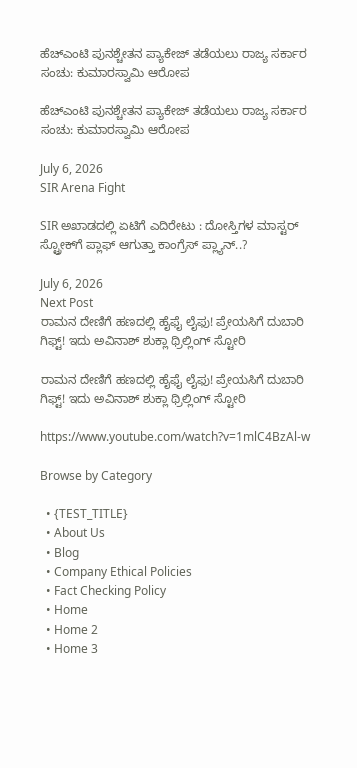ಹೆಚ್ಎಂಟಿ ಪುನಶ್ಚೇತನ ಪ್ಯಾಕೇಜ್ ತಡೆಯಲು ರಾಜ್ಯ ಸರ್ಕಾರ ಸಂಚು: ಕುಮಾರಸ್ವಾಮಿ ಆರೋಪ

ಹೆಚ್ಎಂಟಿ ಪುನಶ್ಚೇತನ ಪ್ಯಾಕೇಜ್ ತಡೆಯಲು ರಾಜ್ಯ ಸರ್ಕಾರ ಸಂಚು: ಕುಮಾರಸ್ವಾಮಿ ಆರೋಪ

July 6, 2026
SIR Arena Fight

SIR ಅಖಾಡದಲ್ಲಿ ಏಟಿಗೆ ಎದಿರೇಟು : ದೋಸ್ತಿಗಳ ಮಾಸ್ಟರ್‌ ಸ್ಟ್ರೋಕ್‌ಗೆ ಪ್ಲಾಫ್‌ ಆಗುತ್ತಾ ಕಾಂಗ್ರೆಸ್‌ ಪ್ಲ್ಯಾನ್..?

July 6, 2026
Next Post
ರಾಮನ ದೇಣಿಗೆ ಹಣದಲ್ಲಿ ಹೈಫೈ ಲೈಫು! ಪ್ರೇಯಸಿಗೆ ದುಬಾರಿ ಗಿಫ್ಟ್! ಇದು ಅವಿನಾಶ್ ಶುಕ್ಲಾ ಥ್ರಿಲ್ಲಿಂಗ್‌ ಸ್ಟೋರಿ

ರಾಮನ ದೇಣಿಗೆ ಹಣದಲ್ಲಿ ಹೈಫೈ ಲೈಫು! ಪ್ರೇಯಸಿಗೆ ದುಬಾರಿ ಗಿಫ್ಟ್! ಇದು ಅವಿನಾಶ್ ಶುಕ್ಲಾ ಥ್ರಿಲ್ಲಿಂಗ್‌ ಸ್ಟೋರಿ

https://www.youtube.com/watch?v=1mlC4BzAl-w

Browse by Category

  • {TEST_TITLE}
  • About Us
  • Blog
  • Company Ethical Policies
  • Fact Checking Policy
  • Home
  • Home 2
  • Home 3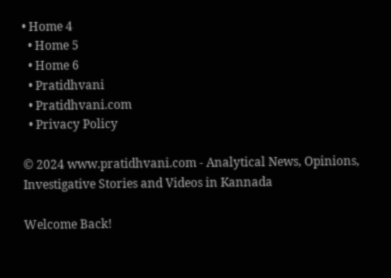• Home 4
  • Home 5
  • Home 6
  • Pratidhvani
  • Pratidhvani.com
  • Privacy Policy

© 2024 www.pratidhvani.com - Analytical News, Opinions, Investigative Stories and Videos in Kannada

Welcome Back!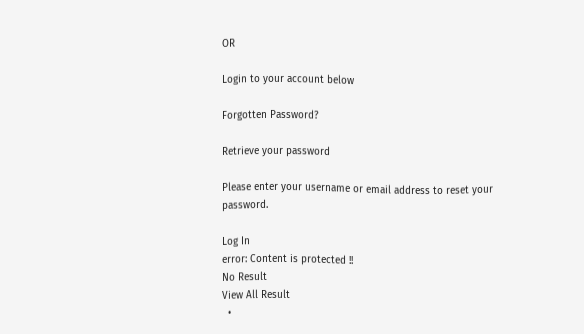OR

Login to your account below

Forgotten Password?

Retrieve your password

Please enter your username or email address to reset your password.

Log In
error: Content is protected !!
No Result
View All Result
  •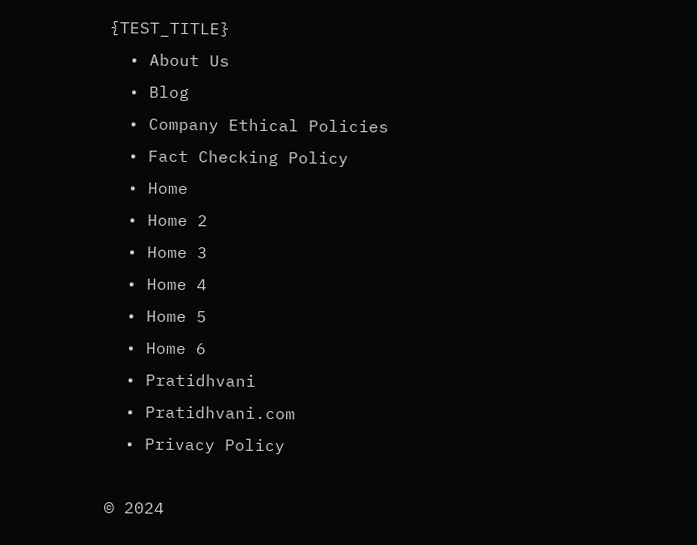{TEST_TITLE}
  • About Us
  • Blog
  • Company Ethical Policies
  • Fact Checking Policy
  • Home
  • Home 2
  • Home 3
  • Home 4
  • Home 5
  • Home 6
  • Pratidhvani
  • Pratidhvani.com
  • Privacy Policy

© 2024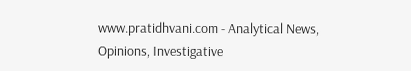www.pratidhvani.com - Analytical News, Opinions, Investigative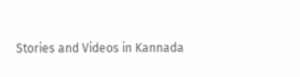Stories and Videos in Kannada